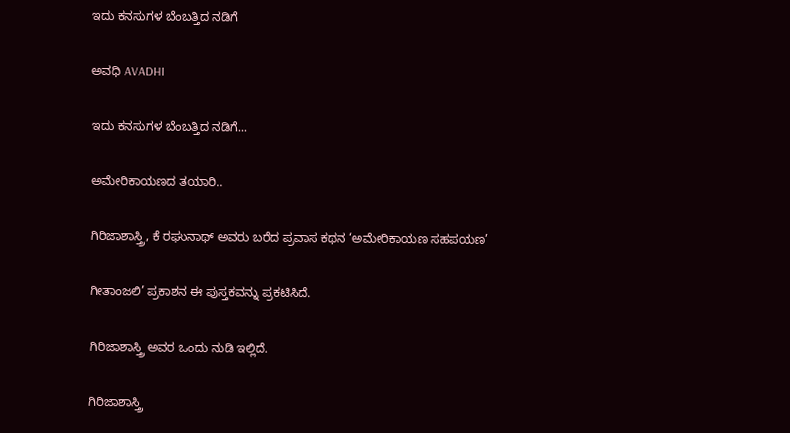ಇದು ಕನಸುಗಳ ಬೆಂಬತ್ತಿದ ನಡಿಗೆ‍

ಅವಧಿ AVADHI

ಇದು ಕನಸುಗಳ ಬೆಂಬತ್ತಿದ ನಡಿಗೆ...

ಅಮೇರಿಕಾಯಣದ ತಯಾರಿ..

ಗಿರಿಜಾಶಾಸ್ತ್ರಿ, ಕೆ ರಘುನಾಥ್ ಅವರು ಬರೆದ ಪ್ರವಾಸ ಕಥನ ‘ಅಮೇರಿಕಾಯಣ ಸಹಪಯಣ’

ಗೀತಾಂಜಲಿ’ ಪ್ರಕಾಶನ ಈ ಪುಸ್ತಕವನ್ನು ಪ್ರಕಟಿಸಿದೆ.

ಗಿರಿಜಾಶಾಸ್ತ್ರಿ ಅವರ ಒಂದು ನುಡಿ ಇಲ್ಲಿದೆ.

ಗಿರಿಜಾಶಾಸ್ತ್ರಿ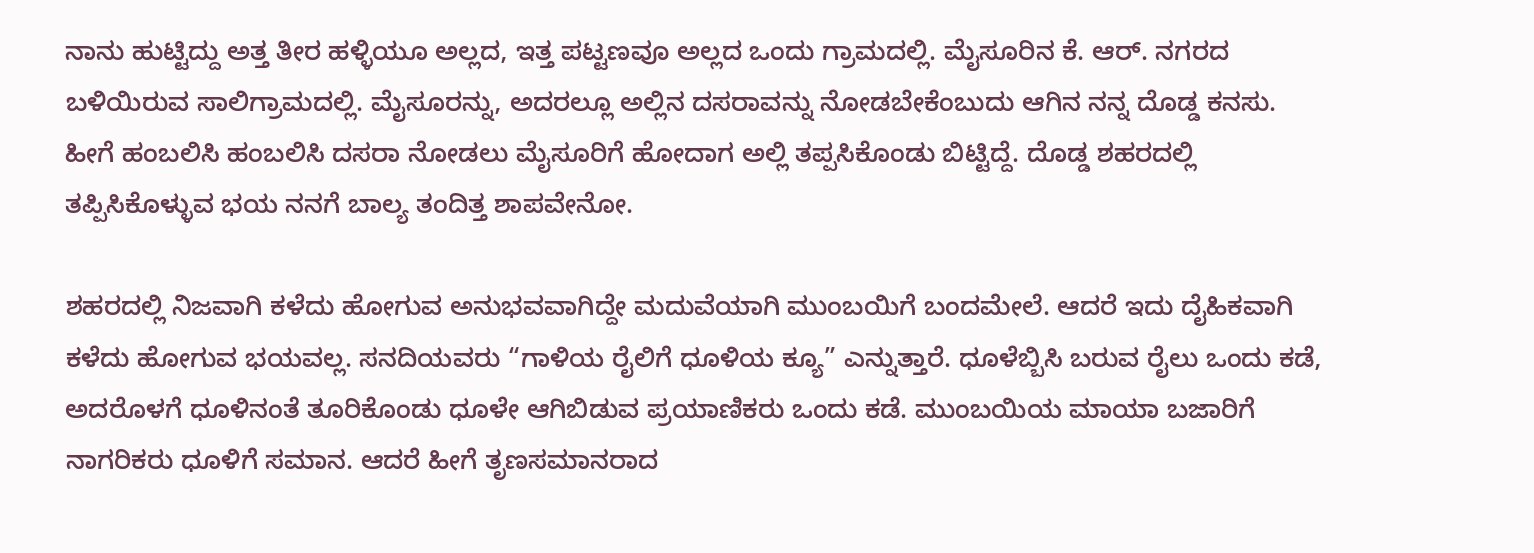ನಾನು ಹುಟ್ಟಿದ್ದು ಅತ್ತ ತೀರ ಹಳ್ಳಿಯೂ ಅಲ್ಲದ, ಇತ್ತ ಪಟ್ಟಣವೂ ಅಲ್ಲದ ಒಂದು ಗ್ರಾಮದಲ್ಲಿ. ಮೈಸೂರಿನ ಕೆ. ಆರ್. ನಗರದ ಬಳಿಯಿರುವ ಸಾಲಿಗ್ರಾಮದಲ್ಲಿ. ಮೈಸೂರನ್ನು, ಅದರಲ್ಲೂ ಅಲ್ಲಿನ ದಸರಾವನ್ನು ನೋಡಬೇಕೆಂಬುದು ಆಗಿನ ನನ್ನ ದೊಡ್ಡ ಕನಸು. ಹೀಗೆ ಹಂಬಲಿಸಿ ಹಂಬಲಿಸಿ ದಸರಾ ನೋಡಲು ಮೈಸೂರಿಗೆ ಹೋದಾಗ ಅಲ್ಲಿ ತಪ್ಪಸಿಕೊಂಡು ಬಿಟ್ಟಿದ್ದೆ. ದೊಡ್ಡ ಶಹರದಲ್ಲಿ ತಪ್ಪಿಸಿಕೊಳ್ಳುವ ಭಯ ನನಗೆ ಬಾಲ್ಯ ತಂದಿತ್ತ ಶಾಪವೇನೋ.

ಶಹರದಲ್ಲಿ ನಿಜವಾಗಿ ಕಳೆದು ಹೋಗುವ ಅನುಭವವಾಗಿದ್ದೇ ಮದುವೆಯಾಗಿ ಮುಂಬಯಿಗೆ ಬಂದಮೇಲೆ. ಆದರೆ ಇದು ದೈಹಿಕವಾಗಿ ಕಳೆದು ಹೋಗುವ ಭಯವಲ್ಲ. ಸನದಿಯವರು “ಗಾಳಿಯ ರೈಲಿಗೆ ಧೂಳಿಯ ಕ್ಯೂ” ಎನ್ನುತ್ತಾರೆ. ಧೂಳೆಬ್ಬಿಸಿ ಬರುವ ರೈಲು ಒಂದು ಕಡೆ, ಅದರೊಳಗೆ ಧೂಳಿನಂತೆ ತೂರಿಕೊಂಡು ಧೂಳೇ ಆಗಿಬಿಡುವ ಪ್ರಯಾಣಿಕರು ಒಂದು ಕಡೆ. ಮುಂಬಯಿಯ ಮಾಯಾ ಬಜಾರಿಗೆ ನಾಗರಿಕರು ಧೂಳಿಗೆ ಸಮಾನ. ಆದರೆ ಹೀಗೆ ತೃಣಸಮಾನರಾದ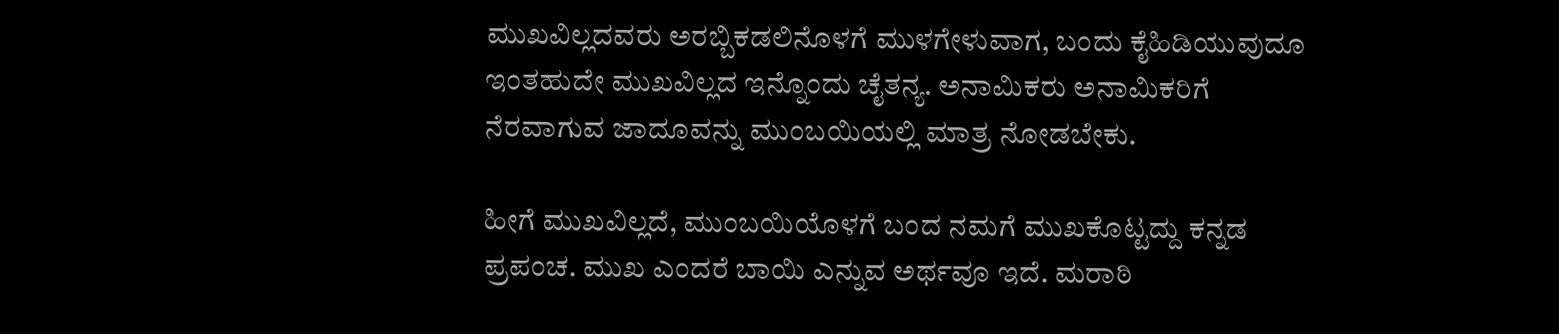ಮುಖವಿಲ್ಲದವರು ಅರಬ್ಬಿಕಡಲಿನೊಳಗೆ ಮುಳಗೇಳುವಾಗ, ಬಂದು ಕೈಹಿಡಿಯುವುದೂ ಇಂತಹುದೇ ಮುಖವಿಲ್ಲದ ಇನ್ನೊಂದು ಚೈತನ್ಯ. ಅನಾಮಿಕರು ಅನಾಮಿಕರಿಗೆ ನೆರವಾಗುವ ಜಾದೂವನ್ನು ಮುಂಬಯಿಯಲ್ಲಿ ಮಾತ್ರ ನೋಡಬೇಕು.

ಹೀಗೆ ಮುಖವಿಲ್ಲದೆ, ಮುಂಬಯಿಯೊಳಗೆ ಬಂದ ನಮಗೆ ಮುಖಕೊಟ್ಟದ್ದು ಕನ್ನಡ ಪ್ರಪಂಚ. ಮುಖ ಎಂದರೆ ಬಾಯಿ ಎನ್ನುವ ಅರ್ಥವೂ ಇದೆ. ಮರಾಠಿ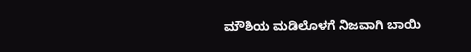ಮೌಶಿಯ ಮಡಿಲೊಳಗೆ ನಿಜವಾಗಿ ಬಾಯಿ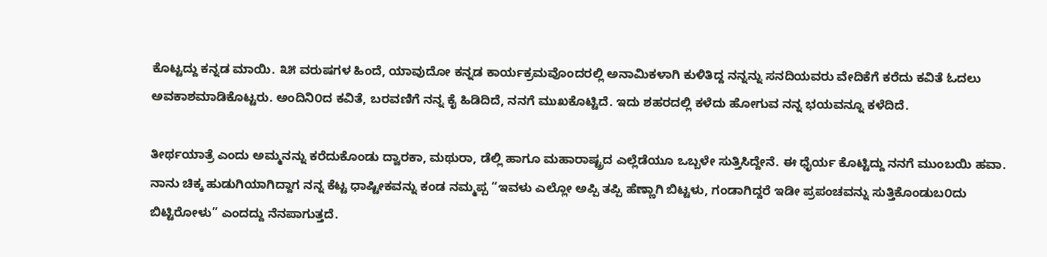ಕೊಟ್ಟದ್ದು ಕನ್ನಡ ಮಾಯಿ. ೩೫ ವರುಷಗಳ ಹಿಂದೆ, ಯಾವುದೋ ಕನ್ನಡ ಕಾರ್ಯಕ್ರಮವೊಂದರಲ್ಲಿ ಅನಾಮಿಕಳಾಗಿ ಕುಳಿತಿದ್ದ ನನ್ನನ್ನು ಸನದಿಯವರು ವೇದಿಕೆಗೆ ಕರೆದು ಕವಿತೆ ಓದಲು ಅವಕಾಶಮಾಡಿಕೊಟ್ಟರು. ಅಂದಿನಿ೦ದ ಕವಿತೆ, ಬರವಣಿಗೆ ನನ್ನ ಕೈ ಹಿಡಿದಿದೆ, ನನಗೆ ಮುಖಕೊಟ್ಟಿದೆ. ಇದು ಶಹರದಲ್ಲಿ ಕಳೆದು ಹೋಗುವ ನನ್ನ ಭಯವನ್ನೂ ಕಳೆದಿದೆ.

ತೀರ್ಥಯಾತ್ರೆ ಎಂದು ಅಮ್ಮನನ್ನು ಕರೆದುಕೊಂಡು ದ್ವಾರಕಾ, ಮಥುರಾ, ಡೆಲ್ಲಿ ಹಾಗೂ ಮಹಾರಾಷ್ಟ್ರದ ಎಲ್ಲೆಡೆಯೂ ಒಬ್ಬಳೇ ಸುತ್ತಿಸಿದ್ದೇನೆ. ಈ ಧೈರ್ಯ ಕೊಟ್ಟಿದ್ದು ನನಗೆ ಮುಂಬಯಿ ಹವಾ. ನಾನು ಚಿಕ್ಕ ಹುಡುಗಿಯಾಗಿದ್ದಾಗ ನನ್ನ ಕೆಟ್ಟ ಧಾಷ್ಟೀಕವನ್ನು ಕಂಡ ನಮ್ಮಪ್ಪ “ಇವಳು ಎಲ್ಲೋ ಅಪ್ಪಿ ತಪ್ಪಿ ಹೆಣ್ಣಾಗಿ ಬಿಟ್ಟಳು, ಗಂಡಾಗಿದ್ದರೆ ಇಡೀ ಪ್ರಪಂಚವನ್ನು ಸುತ್ತಿಕೊಂಡುಬ೦ದು ಬಿಟ್ಟಿರೋಳು” ಎಂದದ್ದು ನೆನಪಾಗುತ್ತದೆ.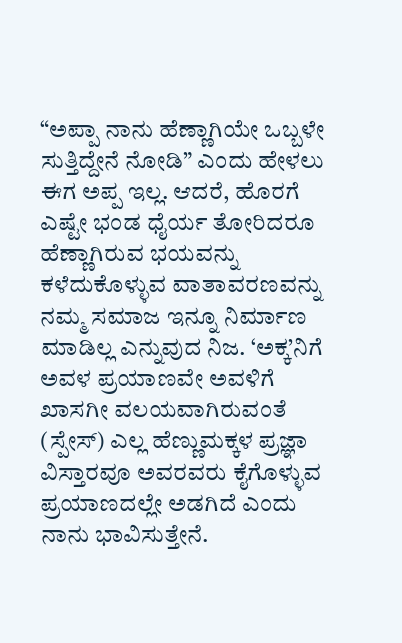“ಅಪ್ಪಾ ನಾನು ಹೆಣ್ಣಾಗಿಯೇ ಒಬ್ಬಳೇ ಸುತ್ತಿದ್ದೇನೆ ನೋಡಿ” ಎಂದು ಹೇಳಲು ಈಗ ಅಪ್ಪ ಇಲ್ಲ. ಆದರೆ, ಹೊರಗೆ ಎಷ್ಟೇ ಭಂಡ ಧೈರ್ಯ ತೋರಿದರೂ ಹೆಣ್ಣಾಗಿರುವ ಭಯವನ್ನು ಕಳೆದುಕೊಳ್ಳುವ ವಾತಾವರಣವನ್ನು ನಮ್ಮ ಸಮಾಜ ಇನ್ನೂ ನಿರ್ಮಾಣ ಮಾಡಿಲ್ಲ ಎನ್ನುವುದ ನಿಜ. ‘ಅಕ್ಕ’ನಿಗೆ ಅವಳ ಪ್ರಯಾಣವೇ ಅವಳಿಗೆ ಖಾಸಗೀ ವಲಯವಾಗಿರುವಂತೆ (ಸ್ಪೇಸ್) ಎಲ್ಲ ಹೆಣ್ಣುಮಕ್ಕಳ ಪ್ರಜ್ಞಾ ವಿಸ್ತಾರವೂ ಅವರವರು ಕೈಗೊಳ್ಳುವ ಪ್ರಯಾಣದಲ್ಲೇ ಅಡಗಿದೆ ಎಂದು ನಾನು ಭಾವಿಸುತ್ತೇನೆ.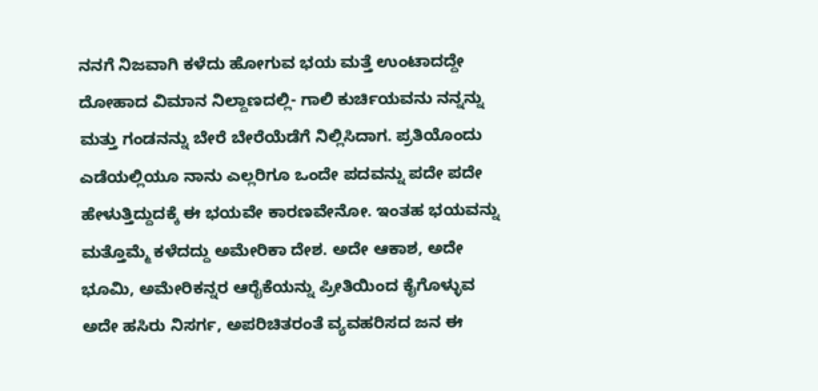ನನಗೆ ನಿಜವಾಗಿ ಕಳೆದು ಹೋಗುವ ಭಯ ಮತ್ತೆ ಉಂಟಾದದ್ದೇ ದೋಹಾದ ವಿಮಾನ ನಿಲ್ದಾಣದಲ್ಲಿ- ಗಾಲಿ ಕುರ್ಚಿಯವನು ನನ್ನನ್ನು ಮತ್ತು ಗಂಡನನ್ನು ಬೇರೆ ಬೇರೆಯೆಡೆಗೆ ನಿಲ್ಲಿಸಿದಾಗ. ಪ್ರತಿಯೊಂದು ಎಡೆಯಲ್ಲಿಯೂ ನಾನು ಎಲ್ಲರಿಗೂ ಒಂದೇ ಪದವನ್ನು ಪದೇ ಪದೇ ಹೇಳುತ್ತಿದ್ದುದಕ್ಕೆ ಈ ಭಯವೇ ಕಾರಣವೇನೋ. ಇಂತಹ ಭಯವನ್ನು ಮತ್ತೊಮ್ಮೆ ಕಳೆದದ್ದು ಅಮೇರಿಕಾ ದೇಶ. ಅದೇ ಆಕಾಶ, ಅದೇ ಭೂಮಿ, ಅಮೇರಿಕನ್ನರ ಆರೈಕೆಯನ್ನು ಪ್ರೀತಿಯಿಂದ ಕೈಗೊಳ್ಳುವ ಅದೇ ಹಸಿರು ನಿಸರ್ಗ, ಅಪರಿಚಿತರಂತೆ ವ್ಯವಹರಿಸದ ಜನ ಈ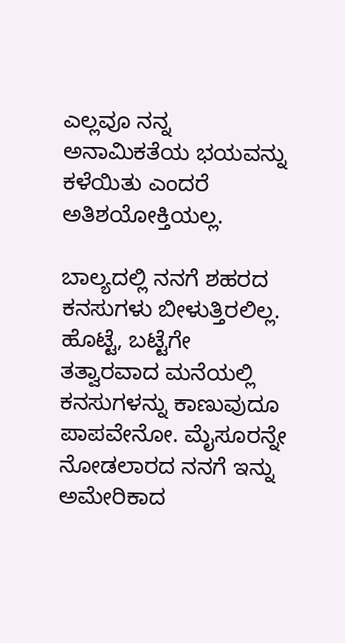ಎಲ್ಲವೂ ನನ್ನ ಅನಾಮಿಕತೆಯ ಭಯವನ್ನು ಕಳೆಯಿತು ಎಂದರೆ ಅತಿಶಯೋಕ್ತಿಯಲ್ಲ.

ಬಾಲ್ಯದಲ್ಲಿ ನನಗೆ ಶಹರದ ಕನಸುಗಳು ಬೀಳುತ್ತಿರಲಿಲ್ಲ. ಹೊಟ್ಟೆ, ಬಟ್ಟೆಗೇ ತತ್ವಾರವಾದ ಮನೆಯಲ್ಲಿ ಕನಸುಗಳನ್ನು ಕಾಣುವುದೂ ಪಾಪವೇನೋ. ಮೈಸೂರನ್ನೇ ನೋಡಲಾರದ ನನಗೆ ಇನ್ನು ಅಮೇರಿಕಾದ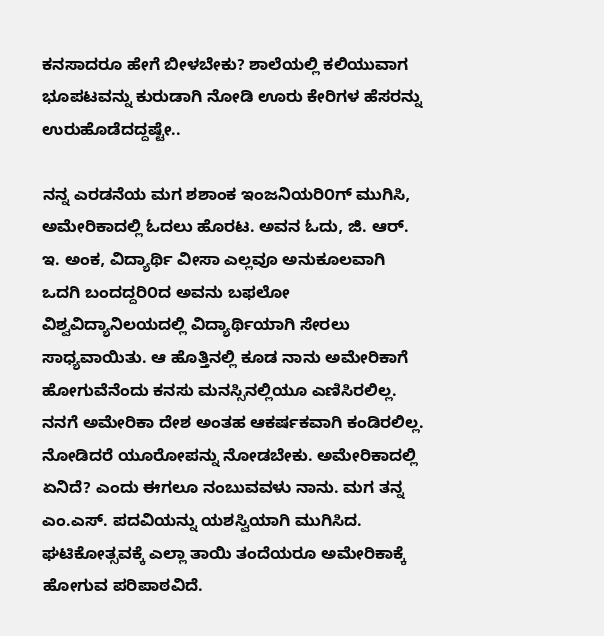ಕನಸಾದರೂ ಹೇಗೆ ಬೀಳಬೇಕು? ಶಾಲೆಯಲ್ಲಿ ಕಲಿಯುವಾಗ ಭೂಪಟವನ್ನು ಕುರುಡಾಗಿ ನೋಡಿ ಊರು ಕೇರಿಗಳ ಹೆಸರನ್ನು ಉರುಹೊಡೆದದ್ದಷ್ಟೇ..

ನನ್ನ ಎರಡನೆಯ ಮಗ ಶಶಾಂಕ ಇಂಜನಿಯರಿ೦ಗ್ ಮುಗಿಸಿ, ಅಮೇರಿಕಾದಲ್ಲಿ ಓದಲು ಹೊರಟ. ಅವನ ಓದು, ಜಿ. ಆರ್. ಇ. ಅಂಕ, ವಿದ್ಯಾರ್ಥಿ ವೀಸಾ ಎಲ್ಲವೂ ಅನುಕೂಲವಾಗಿ ಒದಗಿ ಬಂದದ್ದರಿ೦ದ ಅವನು ಬಫಲೋ ವಿಶ್ವವಿದ್ಯಾನಿಲಯದಲ್ಲಿ ವಿದ್ಯಾರ್ಥಿಯಾಗಿ ಸೇರಲು ಸಾಧ್ಯವಾಯಿತು. ಆ ಹೊತ್ತಿನಲ್ಲಿ ಕೂಡ ನಾನು ಅಮೇರಿಕಾಗೆ ಹೋಗುವೆನೆಂದು ಕನಸು ಮನಸ್ಸಿನಲ್ಲಿಯೂ ಎಣಿಸಿರಲಿಲ್ಲ. ನನಗೆ ಅಮೇರಿಕಾ ದೇಶ ಅಂತಹ ಆಕರ್ಷಕವಾಗಿ ಕಂಡಿರಲಿಲ್ಲ. ನೋಡಿದರೆ ಯೂರೋಪನ್ನು ನೋಡಬೇಕು. ಅಮೇರಿಕಾದಲ್ಲಿ ಏನಿದೆ? ಎಂದು ಈಗಲೂ ನಂಬುವವಳು ನಾನು. ಮಗ ತನ್ನ ಎಂ.ಎಸ್. ಪದವಿಯನ್ನು ಯಶಸ್ವಿಯಾಗಿ ಮುಗಿಸಿದ. ಘಟಿಕೋತ್ಸವಕ್ಕೆ ಎಲ್ಲಾ ತಾಯಿ ತಂದೆಯರೂ ಅಮೇರಿಕಾಕ್ಕೆ ಹೋಗುವ ಪರಿಪಾಠವಿದೆ.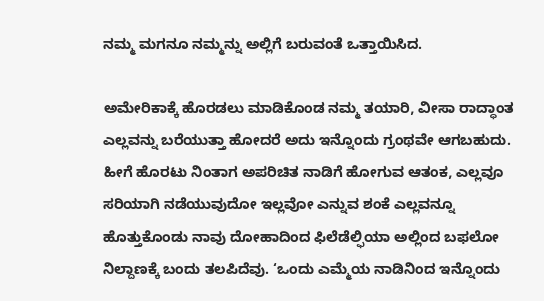ನಮ್ಮ ಮಗನೂ ನಮ್ಮನ್ನು ಅಲ್ಲಿಗೆ ಬರುವಂತೆ ಒತ್ತಾಯಿಸಿದ.

ಅಮೇರಿಕಾಕ್ಕೆ ಹೊರಡಲು ಮಾಡಿಕೊಂಡ ನಮ್ಮ ತಯಾರಿ, ವೀಸಾ ರಾದ್ಧಾಂತ ಎಲ್ಲವನ್ನು ಬರೆಯುತ್ತಾ ಹೋದರೆ ಅದು ಇನ್ನೊಂದು ಗ್ರಂಥವೇ ಆಗಬಹುದು.
ಹೀಗೆ ಹೊರಟು ನಿಂತಾಗ ಅಪರಿಚಿತ ನಾಡಿಗೆ ಹೋಗುವ ಆತಂಕ, ಎಲ್ಲವೂ ಸರಿಯಾಗಿ ನಡೆಯುವುದೋ ಇಲ್ಲವೋ ಎನ್ನುವ ಶಂಕೆ ಎಲ್ಲವನ್ನೂ ಹೊತ್ತುಕೊಂಡು ನಾವು ದೋಹಾದಿಂದ ಫಿಲೆಡೆಲ್ಫಿಯಾ ಅಲ್ಲಿಂದ ಬಫಲೋ ನಿಲ್ದಾಣಕ್ಕೆ ಬಂದು ತಲಪಿದೆವು. ‘ಒಂದು ಎಮ್ಮೆಯ ನಾಡಿನಿಂದ ಇನ್ನೊಂದು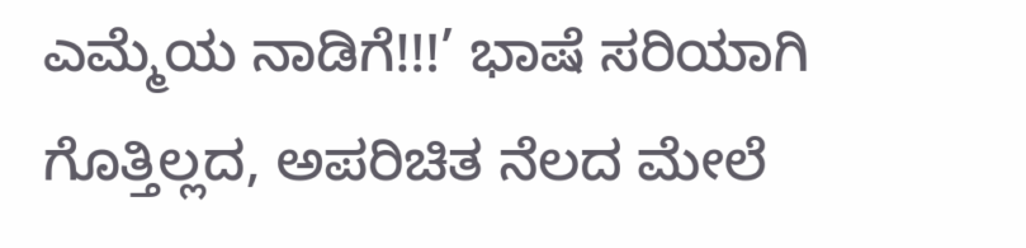ಎಮ್ಮೆಯ ನಾಡಿಗೆ!!!’ ಭಾಷೆ ಸರಿಯಾಗಿ ಗೊತ್ತಿಲ್ಲದ, ಅಪರಿಚಿತ ನೆಲದ ಮೇಲೆ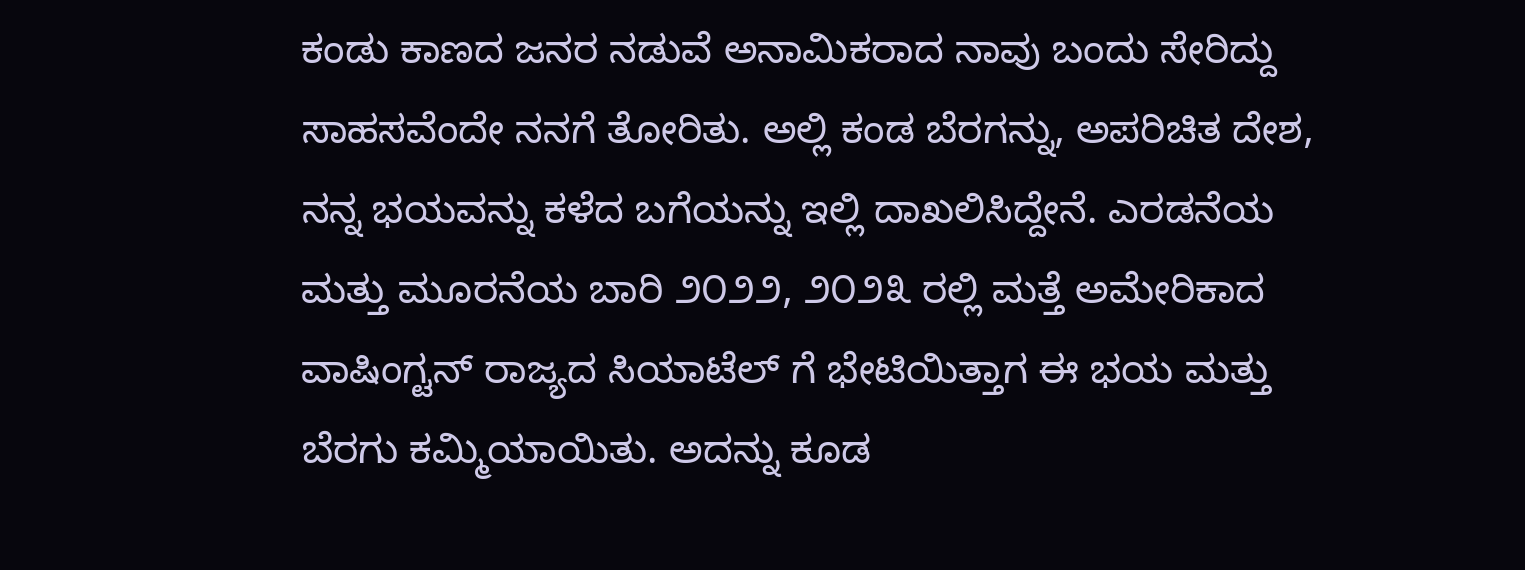ಕಂಡು ಕಾಣದ ಜನರ ನಡುವೆ ಅನಾಮಿಕರಾದ ನಾವು ಬಂದು ಸೇರಿದ್ದು ಸಾಹಸವೆಂದೇ ನನಗೆ ತೋರಿತು. ಅಲ್ಲಿ ಕಂಡ ಬೆರಗನ್ನು, ಅಪರಿಚಿತ ದೇಶ, ನನ್ನ ಭಯವನ್ನು ಕಳೆದ ಬಗೆಯನ್ನು ಇಲ್ಲಿ ದಾಖಲಿಸಿದ್ದೇನೆ. ಎರಡನೆಯ ಮತ್ತು ಮೂರನೆಯ ಬಾರಿ ೨೦೨೨, ೨೦೨೩ ರಲ್ಲಿ ಮತ್ತೆ ಅಮೇರಿಕಾದ ವಾಷಿಂಗ್ಟನ್ ರಾಜ್ಯದ ಸಿಯಾಟೆಲ್ ಗೆ ಭೇಟಿಯಿತ್ತಾಗ ಈ ಭಯ ಮತ್ತು ಬೆರಗು ಕಮ್ಮಿಯಾಯಿತು. ಅದನ್ನು ಕೂಡ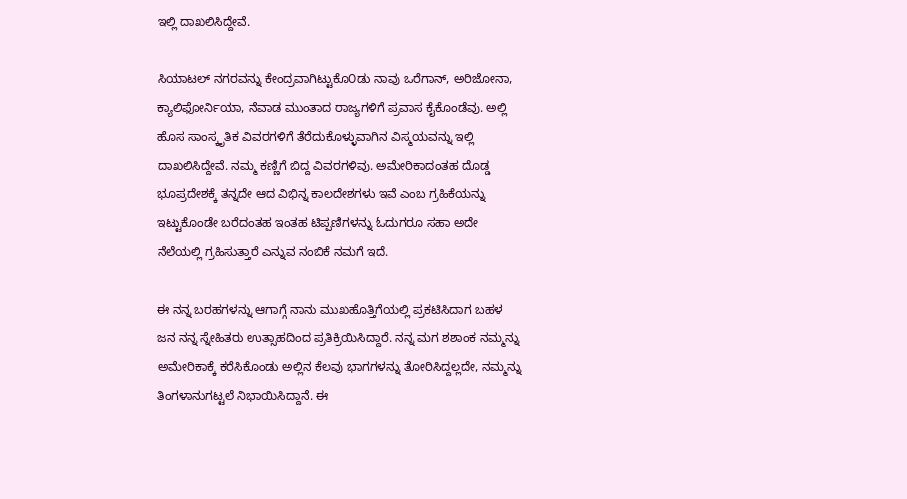ಇಲ್ಲಿ ದಾಖಲಿಸಿದ್ದೇವೆ.

ಸಿಯಾಟಲ್ ನಗರವನ್ನು ಕೇಂದ್ರವಾಗಿಟ್ಟುಕೊ೦ಡು ನಾವು ಒರೆಗಾನ್, ಅರಿಜೋನಾ, ಕ್ಯಾಲಿಫೋರ್ನಿಯಾ, ನೆವಾಡ ಮುಂತಾದ ರಾಜ್ಯಗಳಿಗೆ ಪ್ರವಾಸ ಕೈಕೊಂಡೆವು. ಅಲ್ಲಿ ಹೊಸ ಸಾಂಸ್ಕೃತಿಕ ವಿವರಗಳಿಗೆ ತೆರೆದುಕೊಳ್ಳುವಾಗಿನ ವಿಸ್ಮಯವನ್ನು ಇಲ್ಲಿ ದಾಖಲಿಸಿದ್ದೇವೆ. ನಮ್ಮ ಕಣ್ಣಿಗೆ ಬಿದ್ದ ವಿವರಗಳಿವು. ಅಮೇರಿಕಾದಂತಹ ದೊಡ್ಡ ಭೂಪ್ರದೇಶಕ್ಕೆ ತನ್ನದೇ ಆದ ವಿಭಿನ್ನ ಕಾಲದೇಶಗಳು ಇವೆ ಎಂಬ ಗ್ರಹಿಕೆಯನ್ನು ಇಟ್ಟುಕೊಂಡೇ ಬರೆದಂತಹ ಇಂತಹ ಟಿಪ್ಪಣಿಗಳನ್ನು ಓದುಗರೂ ಸಹಾ ಅದೇ ನೆಲೆಯಲ್ಲಿ ಗ್ರಹಿಸುತ್ತಾರೆ ಎನ್ನುವ ನಂಬಿಕೆ ನಮಗೆ ಇದೆ.

ಈ ನನ್ನ ಬರಹಗಳನ್ನು ಆಗಾಗ್ಗೆ ನಾನು ಮುಖಹೊತ್ತಿಗೆಯಲ್ಲಿ ಪ್ರಕಟಿಸಿದಾಗ ಬಹಳ ಜನ ನನ್ನ ಸ್ನೇಹಿತರು ಉತ್ಸಾಹದಿಂದ ಪ್ರತಿಕ್ರಿಯಿಸಿದ್ದಾರೆ. ನನ್ನ ಮಗ ಶಶಾಂಕ ನಮ್ಮನ್ನು ಅಮೇರಿಕಾಕ್ಕೆ ಕರೆಸಿಕೊಂಡು ಅಲ್ಲಿನ ಕೆಲವು ಭಾಗಗಳನ್ನು ತೋರಿಸಿದ್ದಲ್ಲದೇ, ನಮ್ಮನ್ನು ತಿಂಗಳಾನುಗಟ್ಟಲೆ ನಿಭಾಯಿಸಿದ್ದಾನೆ. ಈ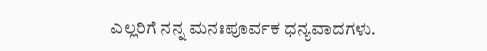ಎಲ್ಲರಿಗೆ ನನ್ನ ಮನಃಪೂರ್ವಕ ಧನ್ಯವಾದಗಳು.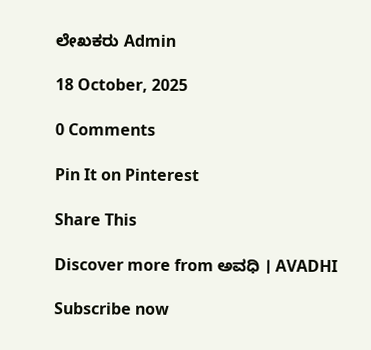ಲೇಖಕರು Admin

18 October, 2025

0 Comments

Pin It on Pinterest

Share This

Discover more from ಅವಧಿ । AVADHI

Subscribe now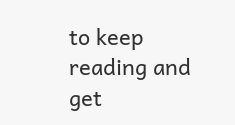to keep reading and get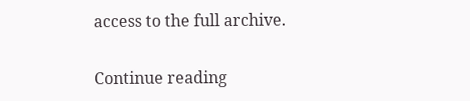access to the full archive.

Continue reading